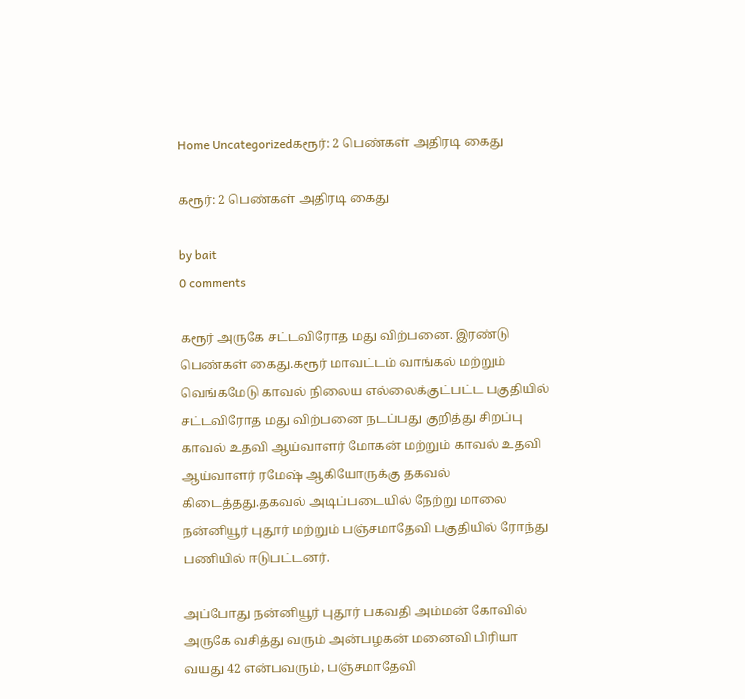Home Uncategorizedகரூர்: 2 பெண்கள் அதிரடி கைது

கரூர்: 2 பெண்கள் அதிரடி கைது

by bait
0 comments

கரூர் அருகே சட்டவிரோத மது விற்பனை. இரண்டு பெண்கள் கைது.கரூர் மாவட்டம் வாங்கல் மற்றும் வெங்கமேடு காவல் நிலைய எல்லைக்குட்பட்ட பகுதியில் சட்டவிரோத மது விற்பனை நடப்பது குறித்து சிறப்பு காவல் உதவி ஆய்வாளர் மோகன் மற்றும் காவல் உதவி ஆய்வாளர் ரமேஷ் ஆகியோருக்கு தகவல் கிடைத்தது.தகவல் அடிப்படையில் நேற்று மாலை நன்னியூர் புதூர் மற்றும் பஞ்சமாதேவி பகுதியில் ரோந்து பணியில் ஈடுபட்டனர்.

அப்போது நன்னியூர் புதூர் பகவதி அம்மன் கோவில் அருகே வசித்து வரும் அன்பழகன் மனைவி பிரியா வயது 42 என்பவரும், பஞ்சமாதேவி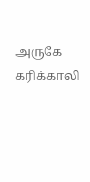அருகே கரிக்காலி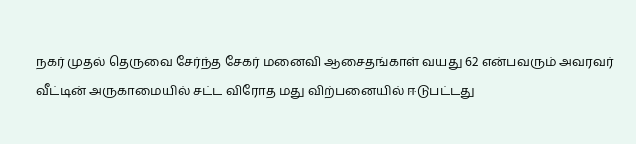நகர் முதல் தெருவை சேர்ந்த சேகர் மனைவி ஆசைதங்காள் வயது 62 என்பவரும் அவரவர் வீட்டின் அருகாமையில் சட்ட விரோத மது விற்பனையில் ஈடுபட்டது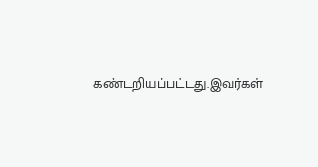கண்டறியப்பட்டது.இவர்கள்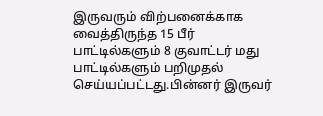இருவரும் விற்பனைக்காக வைத்திருந்த 15 பீர் பாட்டில்களும் 8 குவாட்டர் மது பாட்டில்களும் பறிமுதல் செய்யப்பட்டது.பின்னர் இருவர்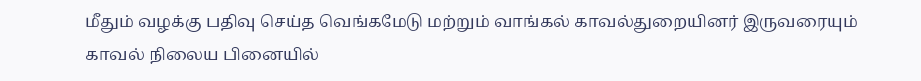மீதும் வழக்கு பதிவு செய்த வெங்கமேடு மற்றும் வாங்கல் காவல்துறையினர் இருவரையும் காவல் நிலைய பினையில்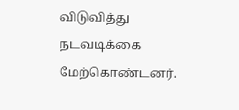விடுவித்து நடவடிக்கை மேற்கொண்டனர்.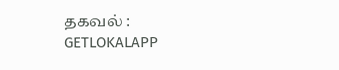தகவல் : GETLOKALAPP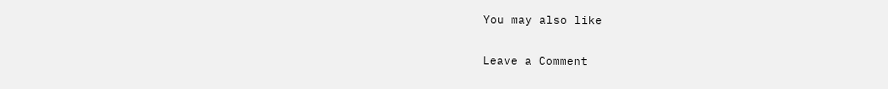You may also like

Leave a Comment